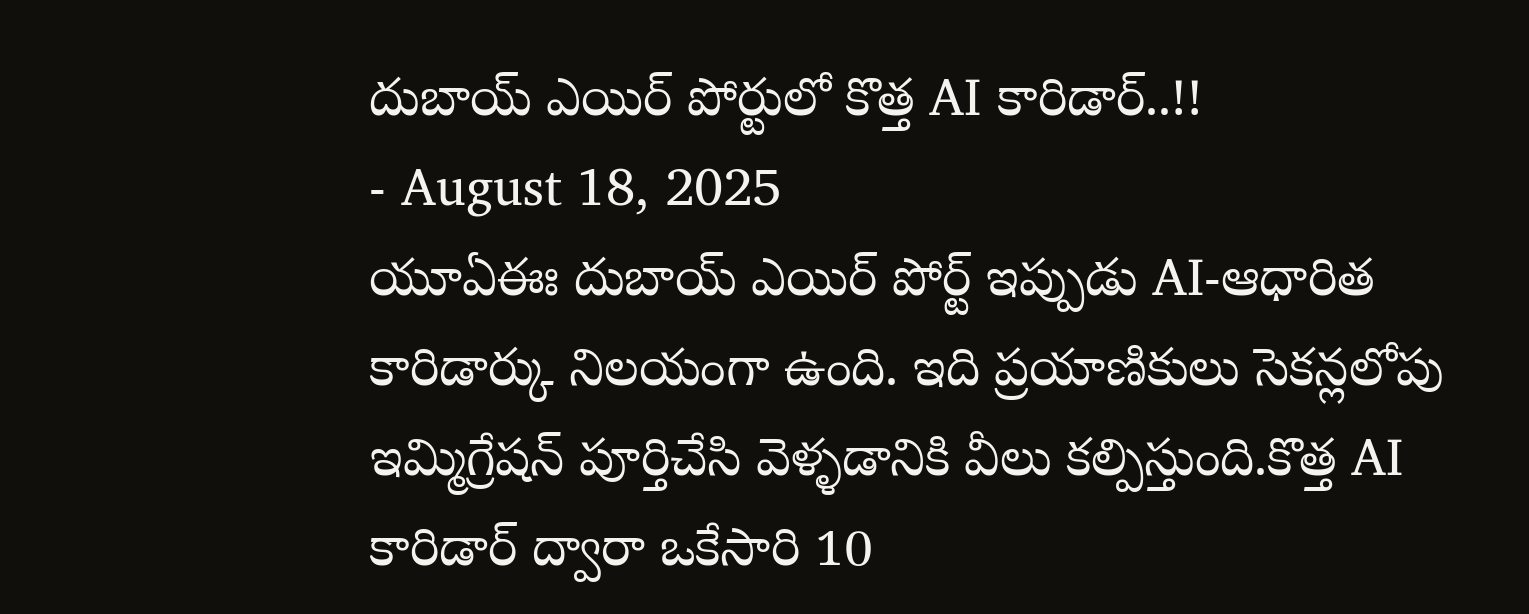దుబాయ్ ఎయిర్ పోర్టులో కొత్త AI కారిడార్..!!
- August 18, 2025
యూఏఈః దుబాయ్ ఎయిర్ పోర్ట్ ఇప్పుడు AI-ఆధారిత కారిడార్కు నిలయంగా ఉంది. ఇది ప్రయాణికులు సెకన్లలోపు ఇమ్మిగ్రేషన్ పూర్తిచేసి వెళ్ళడానికి వీలు కల్పిస్తుంది.కొత్త AI కారిడార్ ద్వారా ఒకేసారి 10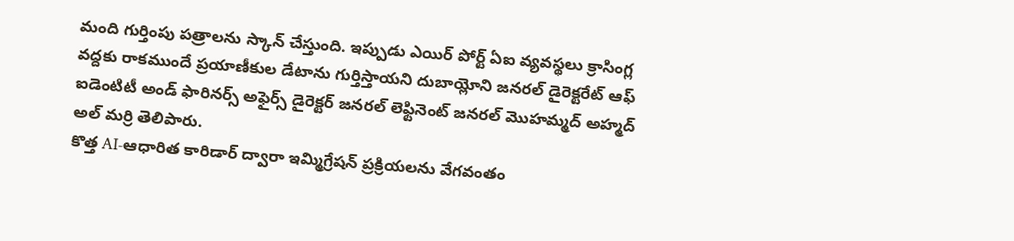మంది గుర్తింపు పత్రాలను స్కాన్ చేస్తుంది. ఇప్పుడు ఎయిర్ పోర్ట్ ఏఐ వ్యవస్థలు క్రాసింగ్ల వద్దకు రాకముందే ప్రయాణీకుల డేటాను గుర్తిస్తాయని దుబాయ్లోని జనరల్ డైరెక్టరేట్ ఆఫ్ ఐడెంటిటీ అండ్ ఫారినర్స్ అఫైర్స్ డైరెక్టర్ జనరల్ లెఫ్టినెంట్ జనరల్ మొహమ్మద్ అహ్మద్ అల్ మర్రి తెలిపారు.
కొత్త AI-ఆధారిత కారిడార్ ద్వారా ఇమ్మిగ్రేషన్ ప్రక్రియలను వేగవంతం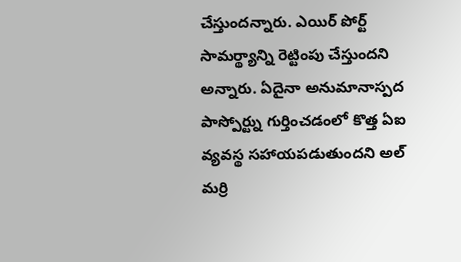చేస్తుందన్నారు. ఎయిర్ పోర్ట్ సామర్థ్యాన్ని రెట్టింపు చేస్తుందని అన్నారు. ఏదైనా అనుమానాస్పద పాస్పోర్ట్ను గుర్తించడంలో కొత్త ఏఐ వ్యవస్థ సహాయపడుతుందని అల్ మర్రి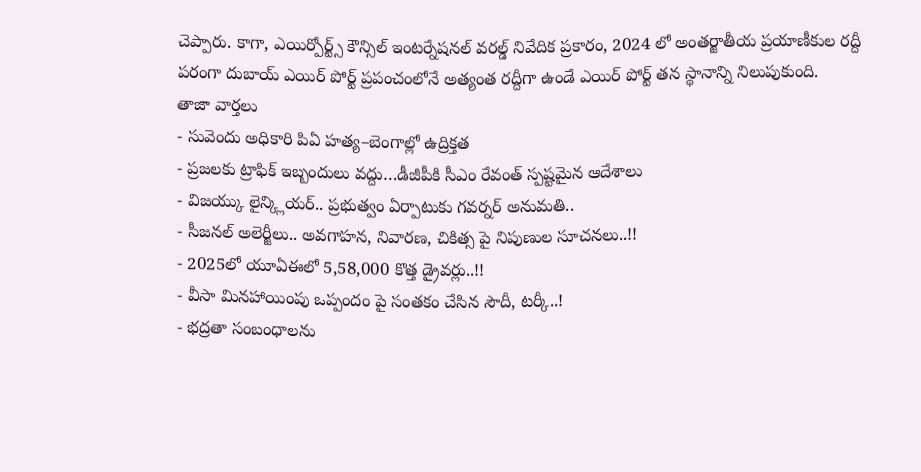చెప్పారు. కాగా, ఎయిర్పోర్ట్స్ కౌన్సిల్ ఇంటర్నేషనల్ వరల్డ్ నివేదిక ప్రకారం, 2024 లో అంతర్జాతీయ ప్రయాణీకుల రద్దీ పరంగా దుబాయ్ ఎయిర్ పోర్ట్ ప్రపంచంలోనే అత్యంత రద్దీగా ఉండే ఎయిర్ పోర్ట్ తన స్థానాన్ని నిలుపుకుంది.
తాజా వార్తలు
- సువెందు అధికారి పిఏ హత్య–బెంగాల్లో ఉద్రిక్తత
- ప్రజలకు ట్రాఫిక్ ఇబ్బందులు వద్దు…డీజీపీకి సీఎం రేవంత్ స్పష్టమైన ఆదేశాలు
- విజయ్కు లైన్క్లియర్.. ప్రభుత్వం ఏర్పాటుకు గవర్నర్ అనుమతి..
- సీజనల్ అలెర్జీలు.. అవగాహన, నివారణ, చికిత్స పై నిపుణుల సూచనలు..!!
- 2025లో యూఏఈలో 5,58,000 కొత్త డ్రైవర్లు..!!
- వీసా మినహాయింపు ఒప్పందం పై సంతకం చేసిన సౌదీ, టర్కీ..!
- భద్రతా సంబంధాలను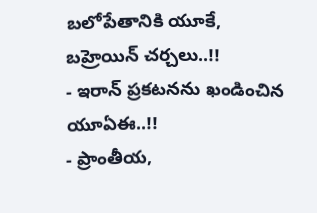బలోపేతానికి యూకే, బహ్రెయిన్ చర్చలు..!!
- ఇరాన్ ప్రకటనను ఖండించిన యూఏఈ..!!
- ప్రాంతీయ,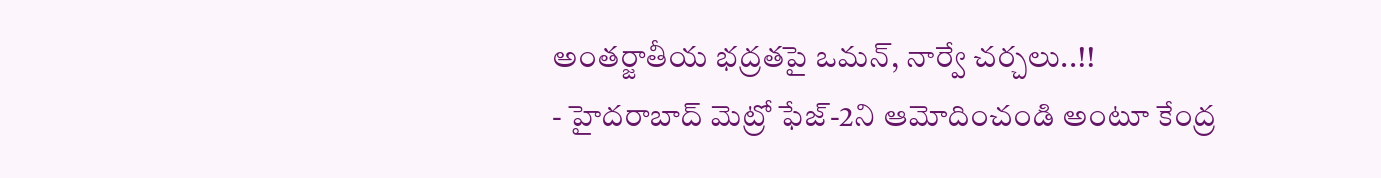అంతర్జాతీయ భద్రతపై ఒమన్, నార్వే చర్చలు..!!
- హైదరాబాద్ మెట్రో ఫేజ్-2ని ఆమోదించండి అంటూ కేంద్ర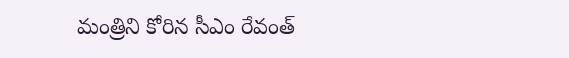మంత్రిని కోరిన సీఎం రేవంత్